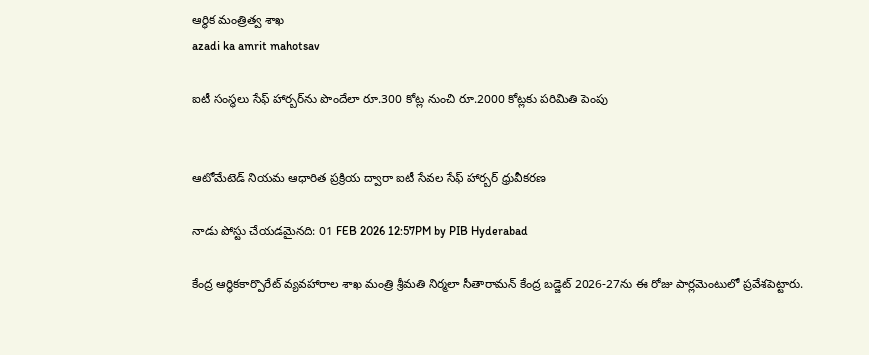ఆర్థిక మంత్రిత్వ శాఖ
azadi ka amrit mahotsav

ఐటీ సంస్థలు సేఫ్ హార్బర్‌ను పొందేలా రూ.300 కోట్ల నుంచి రూ.2000 కోట్లకు పరిమితి పెంపు


ఆటోమేటెడ్ నియమ ఆధారిత ప్రక్రియ ద్వారా ఐటీ సేవల సేఫ్ హార్బర్‌ ధ్రువీకరణ

నాడు పోస్టు చేయడమైనది: 01 FEB 2026 12:57PM by PIB Hyderabad

కేంద్ర ఆర్థికకార్పొరేట్ వ్యవహారాల శాఖ మంత్రి శ్రీమతి నిర్మలా సీతారామన్ కేంద్ర బడ్జెట్ 2026-27ను ఈ రోజు పార్లమెంటులో ప్రవేశపెట్టారు.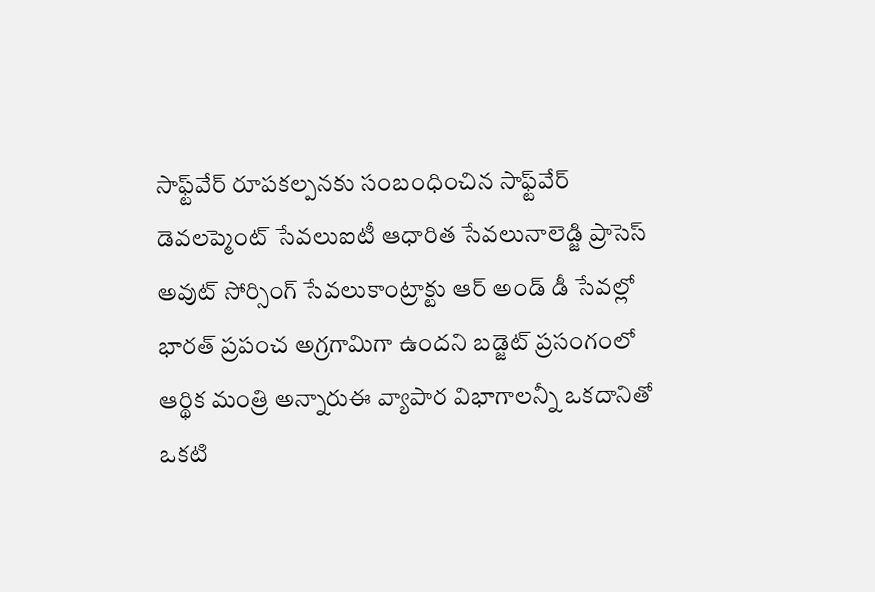సాఫ్ట్‌వేర్ రూపకల్పనకు సంబంధించిన సాఫ్ట్‌వేర్ డెవలప్మెంట్ సేవలుఐటీ ఆధారిత సేవలునాలెడ్జి ప్రాసెస్ అవుట్ సోర్సింగ్ సేవలుకాంట్రాక్టు ఆర్ అండ్ డీ సేవల్లో భారత్ ప్రపంచ అగ్రగామిగా ఉందని బడ్జెట్ ప్రసంగంలో ఆర్థిక మంత్రి అన్నారుఈ వ్యాపార విభాగాలన్నీ ఒకదానితో ఒకటి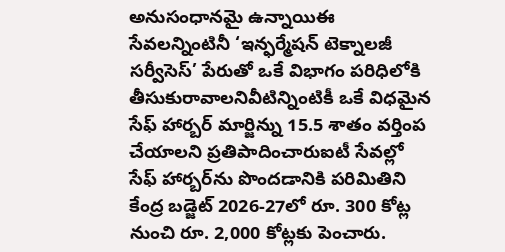అనుసంధానమై ఉన్నాయిఈ సేవలన్నింటినీ ‘ఇన్ఫర్మేషన్ టెక్నాలజీ సర్వీసెస్’ పేరుతో ఒకే విభాగం పరిధిలోకి తీసుకురావాలనివీటిన్నింటికీ ఒకే విధమైన సేఫ్ హార్బర్ మార్జిన్ను 15.5 శాతం వర్తింప చేయాలని ప్రతిపాదించారుఐటీ సేవల్లో సేఫ్ హార్బర్‌ను పొందడానికి పరిమితిని కేంద్ర బడ్జెట్ 2026-27లో రూ. 300 కోట్ల నుంచి రూ. 2,000 కోట్లకు పెంచారు.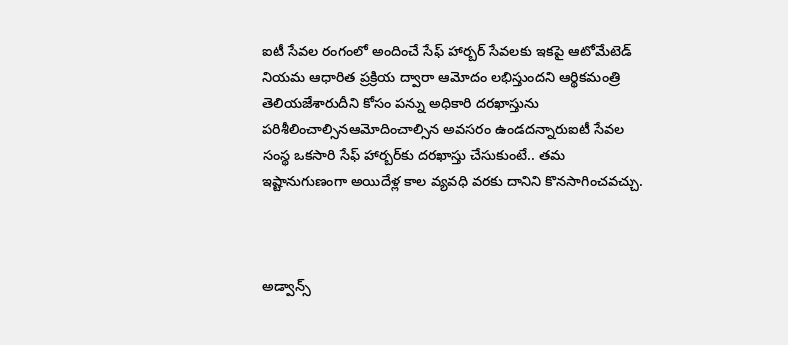ఐటీ సేవల రంగంలో అందించే సేఫ్ హార్బర్ సేవలకు ఇకపై ఆటోమేటెడ్ నియమ ఆధారిత ప్రక్రియ ద్వారా ఆమోదం లభిస్తుందని ఆర్థికమంత్రి తెలియజేశారుదీని కోసం పన్ను అధికారి దరఖాస్తును పరిశీలించాల్సినఆమోదించాల్సిన అవసరం ఉండదన్నారుఐటీ సేవల సంస్థ ఒకసారి సేఫ్ హార్బర్‌కు దరఖాస్తు చేసుకుంటే.. తమ ఇష్టానుగుణంగా అయిదేళ్ల కాల వ్యవధి వరకు దానిని కొనసాగించవచ్చు.



అడ్వాన్స్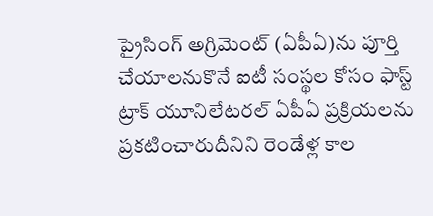ప్రైసింగ్ అగ్రిమెంట్ (ఏపీఏ)ను పూర్తి చేయాలనుకొనే ఐటీ సంస్థల కోసం ఫాస్ట్ ట్రాక్ యూనిలేటరల్ ఏపీఏ ప్రక్రియలను ప్రకటించారుదీనిని రెండేళ్ల కాల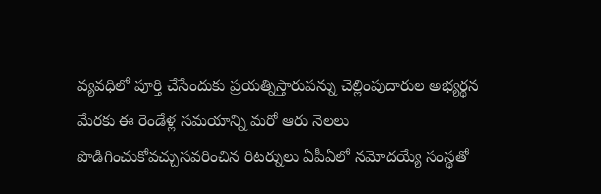వ్యవధిలో పూర్తి చేసేందుకు ప్రయత్నిస్తారుపన్ను చెల్లింపుదారుల అభ్యర్థన మేరకు ఈ రెండేళ్ల సమయాన్ని మరో ఆరు నెలలు పొడిగించుకోవచ్చుసవరించిన రిటర్నులు ఏపీఏలో నమోదయ్యే సంస్థతో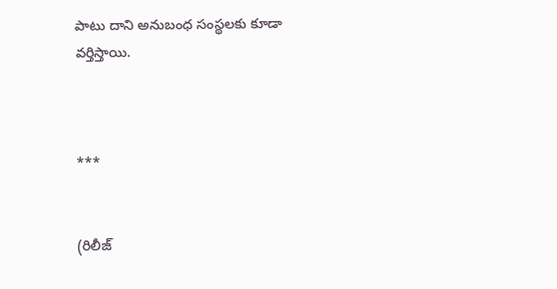పాటు దాని అనుబంధ సంస్థలకు కూడా వర్తిస్తాయి.



***


(రిలీజ్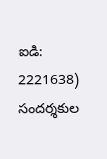ఐడి: 2221638) సందర్శకుల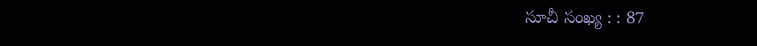సూచీ సంఖ్య : : 87